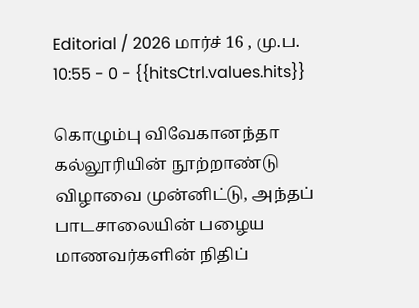Editorial / 2026 மார்ச் 16 , மு.ப. 10:55 - 0 - {{hitsCtrl.values.hits}}

கொழும்பு விவேகானந்தா கல்லூரியின் நூற்றாண்டு விழாவை முன்னிட்டு, அந்தப் பாடசாலையின் பழைய மாணவர்களின் நிதிப்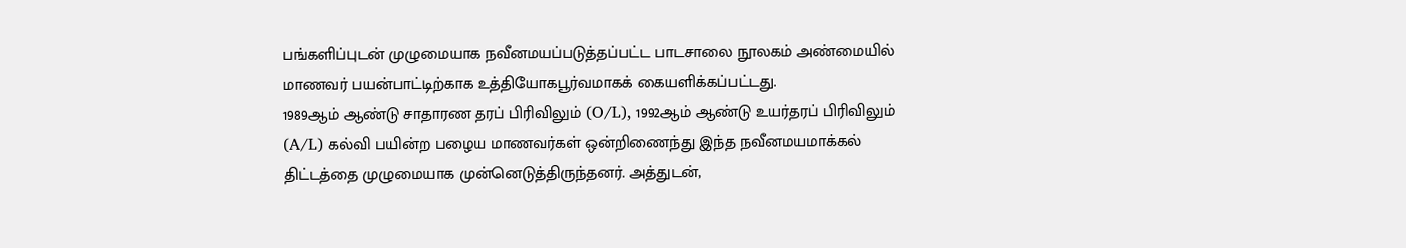பங்களிப்புடன் முழுமையாக நவீனமயப்படுத்தப்பட்ட பாடசாலை நூலகம் அண்மையில் மாணவர் பயன்பாட்டிற்காக உத்தியோகபூர்வமாகக் கையளிக்கப்பட்டது.
1989ஆம் ஆண்டு சாதாரண தரப் பிரிவிலும் (O/L), 1992ஆம் ஆண்டு உயர்தரப் பிரிவிலும் (A/L) கல்வி பயின்ற பழைய மாணவர்கள் ஒன்றிணைந்து இந்த நவீனமயமாக்கல் திட்டத்தை முழுமையாக முன்னெடுத்திருந்தனர். அத்துடன்,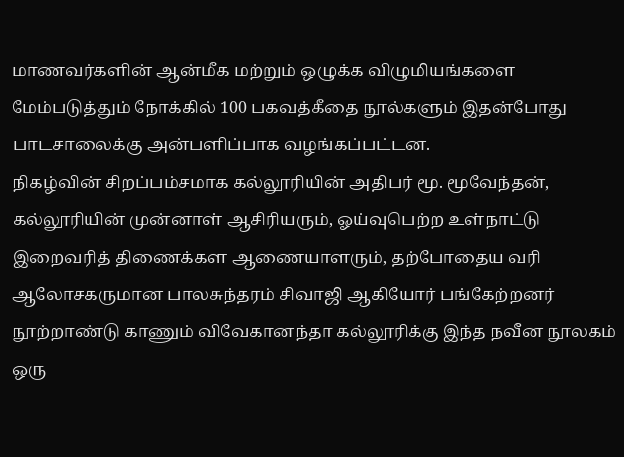மாணவர்களின் ஆன்மீக மற்றும் ஒழுக்க விழுமியங்களை மேம்படுத்தும் நோக்கில் 100 பகவத்கீதை நூல்களும் இதன்போது பாடசாலைக்கு அன்பளிப்பாக வழங்கப்பட்டன.
நிகழ்வின் சிறப்பம்சமாக கல்லூரியின் அதிபர் மூ. மூவேந்தன், கல்லூரியின் முன்னாள் ஆசிரியரும், ஓய்வுபெற்ற உள்நாட்டு இறைவரித் திணைக்கள ஆணையாளரும், தற்போதைய வரி ஆலோசகருமான பாலசுந்தரம் சிவாஜி ஆகியோர் பங்கேற்றனர்
நூற்றாண்டு காணும் விவேகானந்தா கல்லூரிக்கு இந்த நவீன நூலகம் ஒரு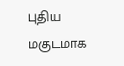புதிய மகுடமாக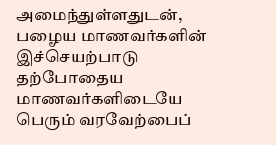அமைந்துள்ளதுடன், பழைய மாணவர்களின் இச்செயற்பாடு தற்போதைய மாணவர்களிடையே பெரும் வரவேற்பைப்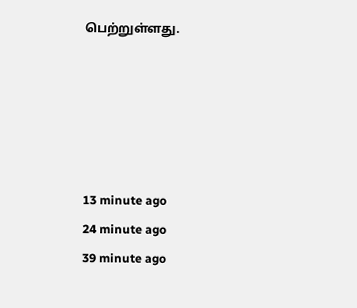பெற்றுள்ளது.





13 minute ago
24 minute ago
39 minute ago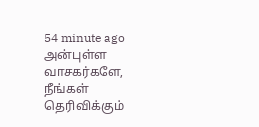54 minute ago
அன்புள்ள வாசகர்களே,
நீங்கள் தெரிவிக்கும்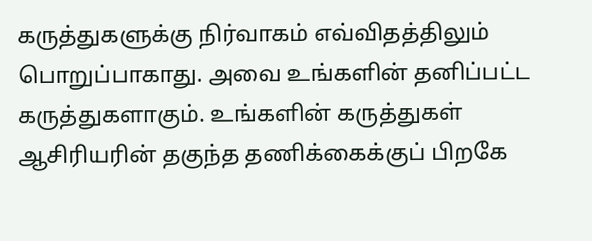கருத்துகளுக்கு நிர்வாகம் எவ்விதத்திலும் பொறுப்பாகாது. அவை உங்களின் தனிப்பட்ட கருத்துகளாகும். உங்களின் கருத்துகள் ஆசிரியரின் தகுந்த தணிக்கைக்குப் பிறகே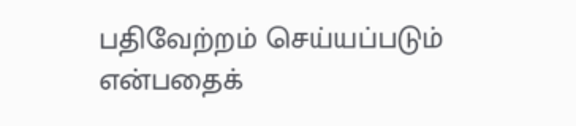பதிவேற்றம் செய்யப்படும் என்பதைக்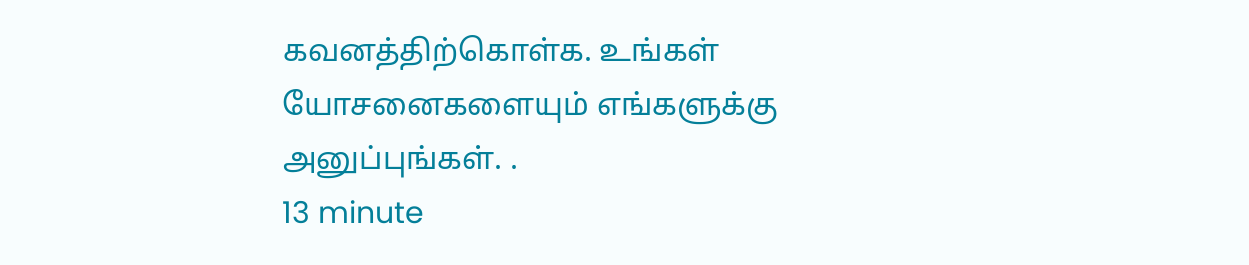கவனத்திற்கொள்க. உங்கள் யோசனைகளையும் எங்களுக்கு அனுப்புங்கள். .
13 minute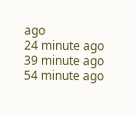ago
24 minute ago
39 minute ago
54 minute ago